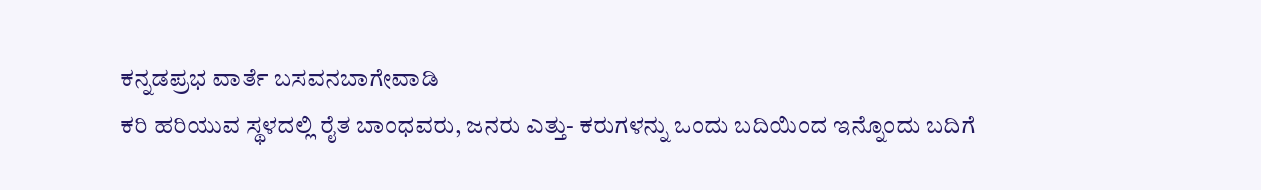ಕನ್ನಡಪ್ರಭ ವಾರ್ತೆ ಬಸವನಬಾಗೇವಾಡಿ
ಕರಿ ಹರಿಯುವ ಸ್ಥಳದಲ್ಲಿ ರೈತ ಬಾಂಧವರು, ಜನರು ಎತ್ತು- ಕರುಗಳನ್ನು ಒಂದು ಬದಿಯಿಂದ ಇನ್ನೊಂದು ಬದಿಗೆ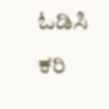ಓಡಿಸಿ ಕರಿ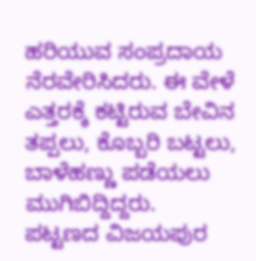ಹರಿಯುವ ಸಂಪ್ರದಾಯ ನೆರವೇರಿಸಿದರು. ಈ ವೇಳೆ ಎತ್ತರಕ್ಕೆ ಕಟ್ಟಿರುವ ಬೇವಿನ ತಪ್ಪಲು, ಕೊಬ್ಬರಿ ಬಟ್ಟಲು, ಬಾಳೆಹಣ್ಣು ಪಡೆಯಲು ಮುಗಿಬಿದ್ದಿದ್ದರು.
ಪಟ್ಟಣದ ವಿಜಯಪುರ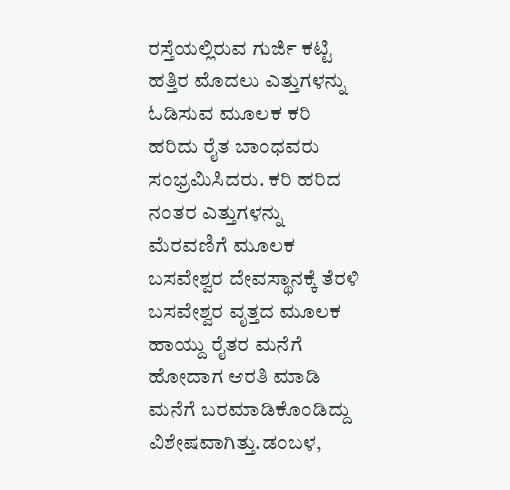ರಸ್ತೆಯಲ್ಲಿರುವ ಗುರ್ಜಿ ಕಟ್ಟಿ ಹತ್ತಿರ ಮೊದಲು ಎತ್ತುಗಳನ್ನು ಓಡಿಸುವ ಮೂಲಕ ಕರಿ ಹರಿದು ರೈತ ಬಾಂಧವರು ಸಂಭ್ರಮಿಸಿದರು. ಕರಿ ಹರಿದ ನಂತರ ಎತ್ತುಗಳನ್ನು ಮೆರವಣಿಗೆ ಮೂಲಕ ಬಸವೇಶ್ವರ ದೇವಸ್ಥಾನಕ್ಕೆ ತೆರಳಿ ಬಸವೇಶ್ವರ ವೃತ್ತದ ಮೂಲಕ ಹಾಯ್ದು ರೈತರ ಮನೆಗೆ ಹೋದಾಗ ಆರತಿ ಮಾಡಿ ಮನೆಗೆ ಬರಮಾಡಿಕೊಂಡಿದ್ದು ವಿಶೇಷವಾಗಿತ್ತು.ಡಂಬಳ,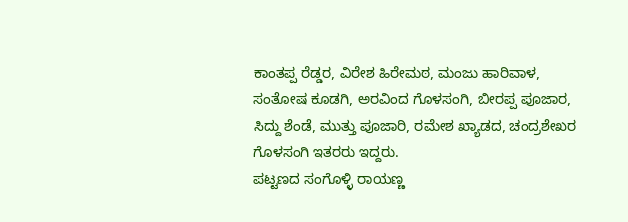ಕಾಂತಪ್ಪ ರೆಡ್ಡರ, ವಿರೇಶ ಹಿರೇಮಠ, ಮಂಜು ಹಾರಿವಾಳ, ಸಂತೋಷ ಕೂಡಗಿ, ಅರವಿಂದ ಗೊಳಸಂಗಿ, ಬೀರಪ್ಪ ಪೂಜಾರ, ಸಿದ್ದು ಶೆಂಡೆ, ಮುತ್ತು ಪೂಜಾರಿ, ರಮೇಶ ಖ್ಯಾಡದ, ಚಂದ್ರಶೇಖರ ಗೊಳಸಂಗಿ ಇತರರು ಇದ್ದರು.
ಪಟ್ಟಣದ ಸಂಗೊಳ್ಳಿ ರಾಯಣ್ಣ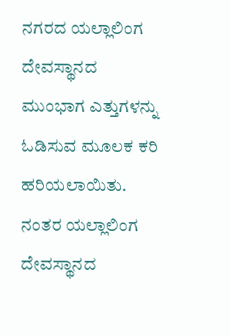ನಗರದ ಯಲ್ಲಾಲಿಂಗ ದೇವಸ್ಥಾನದ ಮುಂಭಾಗ ಎತ್ತುಗಳನ್ನು ಓಡಿಸುವ ಮೂಲಕ ಕರಿ ಹರಿಯಲಾಯಿತು. ನಂತರ ಯಲ್ಲಾಲಿಂಗ ದೇವಸ್ಥಾನದ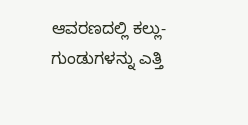ಆವರಣದಲ್ಲಿ ಕಲ್ಲು-ಗುಂಡುಗಳನ್ನು ಎತ್ತಿ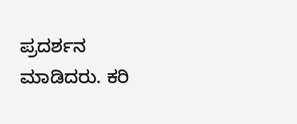ಪ್ರದರ್ಶನ ಮಾಡಿದರು. ಕರಿ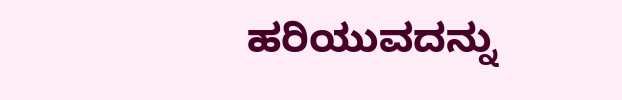ಹರಿಯುವದನ್ನು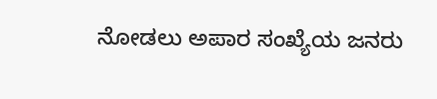ನೋಡಲು ಅಪಾರ ಸಂಖ್ಯೆಯ ಜನರು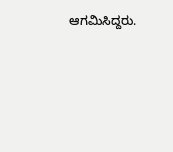ಆಗಮಿಸಿದ್ದರು.